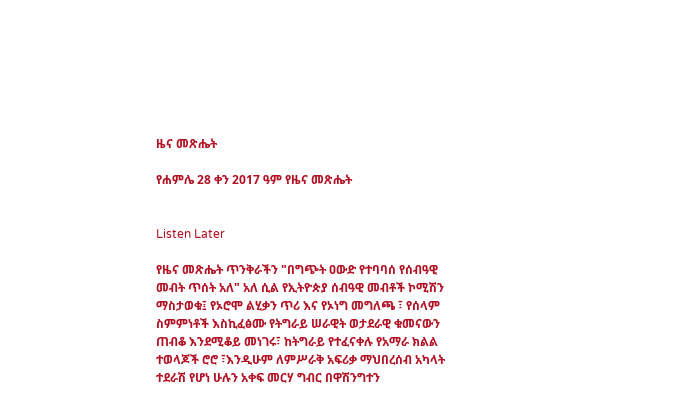ዜና መጽሔት

የሐምሌ 28 ቀን 2017 ዓም የዜና መጽሔት


Listen Later

የዜና መጽሔት ጥንቅራችን "በግጭት ዐውድ የተባባሰ የሰብዓዊ መብት ጥሰት አለ" አለ ሲል የኢትዮጵያ ሰብዓዊ መብቶች ኮሚሽን ማስታወቁ፤ የኦሮሞ ልሂቃን ጥሪ እና የኦነግ መግለጫ ፣ የሰላም ስምምነቶች እስኪፈፅሙ የትግራይ ሠራዊት ወታደራዊ ቁመናውን ጠብቆ እንደሚቆይ መነገሩ፣ ከትግራይ የተፈናቀሉ የአማራ ክልል ተወላጆች ሮሮ ፣እንዲሁም ለምሥራቅ አፍሪቃ ማህበረሰብ አካላት ተደራሽ የሆነ ሁሉን አቀፍ መርሃ ግብር በዋሽንግተን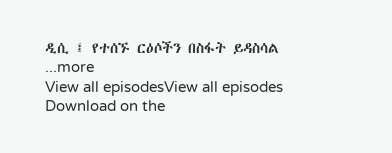ዲሲ ፤ የተሰኙ ርዕሶችን በስፋት ይዳስሳል
...more
View all episodesView all episodes
Download on the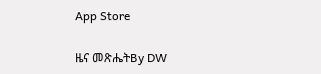App Store

ዜና መጽሔትBy DW